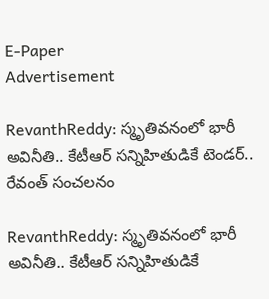E-Paper
Advertisement

RevanthReddy: స్మృతివనంలో భారీ అవినీతి.. కేటీఆర్ సన్నిహితుడికే టెండర్.. రేవంత్ సంచలనం

RevanthReddy: స్మృతివనంలో భారీ అవినీతి.. కేటీఆర్ సన్నిహితుడికే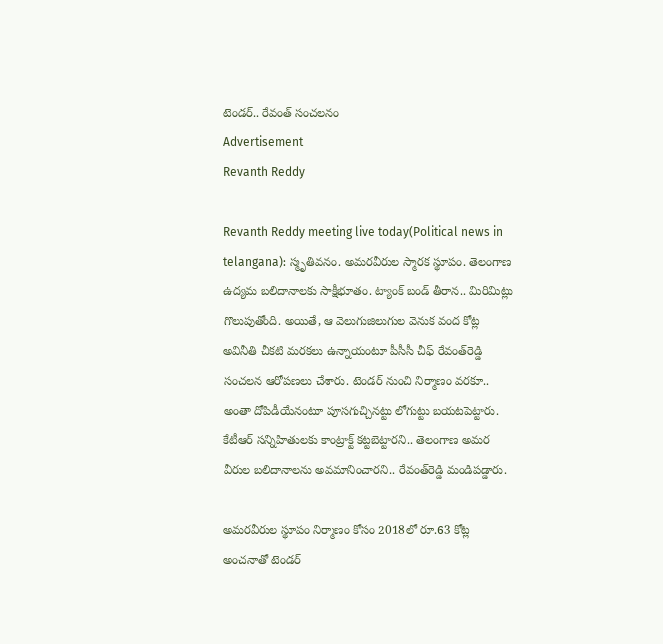టెండర్.. రేవంత్ సంచలనం
Advertisement
Revanth Reddy

Revanth Reddy meeting live today(Political news in telangana): స్మృతివనం. అమరవీరుల స్మారక స్థూపం. తెలంగాణ ఉద్యమ బలిదానాలకు సాక్షీభూతం. ట్యాంక్ బండ్ తీరాన.. మిరిమిట్లు గొలుపుతోంది. అయితే, ఆ వెలుగుజిలుగుల వెనుక వంద కోట్ల అవినీతి చీకటి మరకలు ఉన్నాయంటూ పీసీసీ చీఫ్ రేవంత్‌రెడ్డి సంచలన ఆరోపణలు చేశారు. టెండర్ నుంచి నిర్మాణం వరకూ.. అంతా దోపిడీయేనంటూ పూసగుచ్చినట్టు లోగుట్టు బయటపెట్టారు. కేటీఆర్ సన్నిహితులకు కాంట్రాక్ట్ కట్టబెట్టారని.. తెలంగాణ అమర వీరుల బలిదానాలను అవమానించారని.. రేవంత్‌రెడ్డి మండిపడ్డారు.

అమరవీరుల స్థూపం నిర్మాణం కోసం 2018లో రూ.63 కోట్ల అంచనాతో టెండర్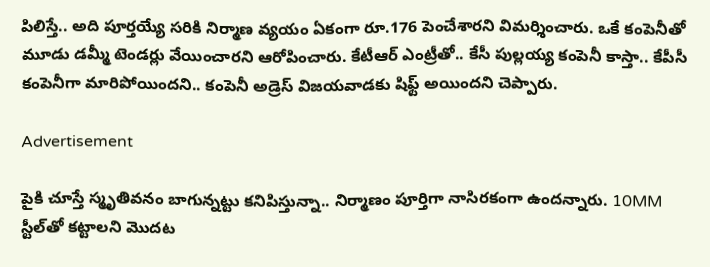పిలిస్తే.. అది పూర్తయ్యే సరికి నిర్మాణ వ్యయం ఏకంగా రూ.176 పెంచేశారని విమర్శించారు. ఒకే కంపెనీతో మూడు డమ్మీ టెండర్లు వేయించారని ఆరోపించారు. కేటీఆర్ ఎంట్రీతో.. కేసీ పుల్లయ్య కంపెనీ కాస్తా.. కేపీసీ కంపెనీగా మారిపోయిందని.. కంపెనీ అడ్రెస్ విజయవాడకు షిఫ్ట్ అయిందని చెప్పారు.

Advertisement

పైకి చూస్తే స్మృతివనం బాగున్నట్టు కనిపిస్తున్నా.. నిర్మాణం పూర్తిగా నాసిరకంగా ఉందన్నారు. 10MM స్టీల్‌తో కట్టాలని మొదట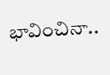భావించినా..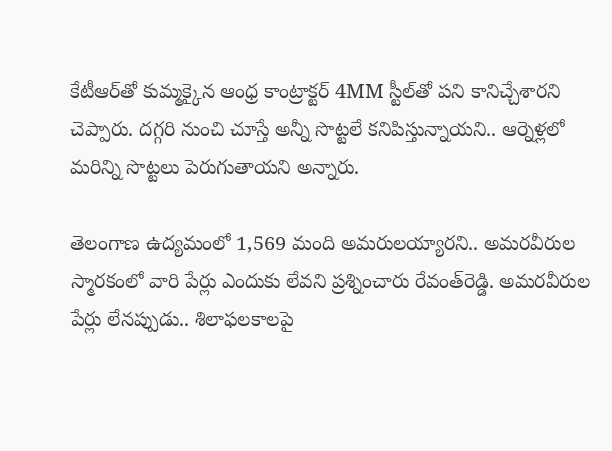కేటీఆర్‌తో కుమ్మక్కైన ఆంధ్ర కాంట్రాక్టర్ 4MM స్టీల్‌తో పని కానిచ్చేశారని చెప్పారు. దగ్గరి నుంచి చూస్తే అన్నీ సొట్టలే కనిపిస్తున్నాయని.. ఆర్నెళ్లలో మరిన్ని సొట్టలు పెరుగుతాయని అన్నారు.

తెలంగాణ ఉద్యమంలో 1,569 మంది అమరులయ్యారని.. అమరవీరుల స్మారకంలో వారి పేర్లు ఎందుకు లేవని ప్రశ్నించారు రేవంత్‌రెడ్డి. అమరవీరుల పేర్లు లేనప్పుడు.. శిలాఫలకాలపై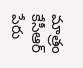మాత్రం కేసీఆర్ పేరు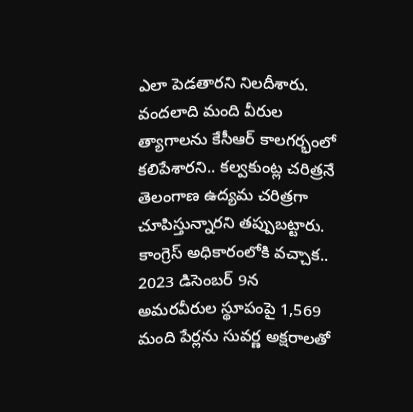ఎలా పెడతారని నిలదీశారు. వందలాది మంది వీరుల త్యాగాలను కేసీఆర్ కాలగర్భంలో కలిపేశారని.. కల్వకుంట్ల చరిత్రనే తెలంగాణ ఉద్యమ చరిత్రగా చూపిస్తున్నారని తప్పుబట్టారు. కాంగ్రెస్ అధికారంలోకి వచ్చాక.. 2023 డిసెంబర్ 9న అమరవీరుల స్థూపంపై 1,569 మంది పేర్లను సువర్ణ అక్షరాలతో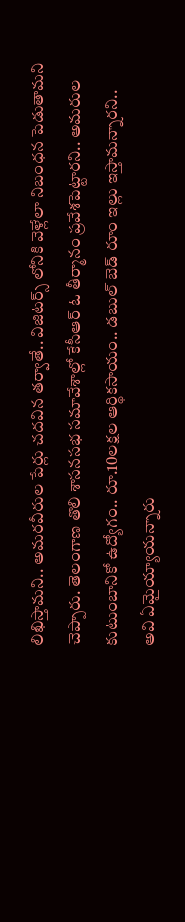లిఖిస్తామని.. అమరవీరుల పేర్లు చదవిన తర్వాతే.. విజిటర్స్ లోనికి వెళ్లేలా నిబంధన పెడుతామని చెప్పారు. తెలంగాణ తొలి శాసనసభ సమావేశాల్లో కేసీఆర్ ఓ తీర్మానం ప్రవేశపెట్టారని.. అమరుల కుటుంబానికో ఉద్యోగం.. రూ.10లక్షల ఆర్థికసాయం.. డబుల్ బెడ్ రూం ఇల్లు ఇస్తామన్నారని.. అవి ఏమైయ్యాయన్నారు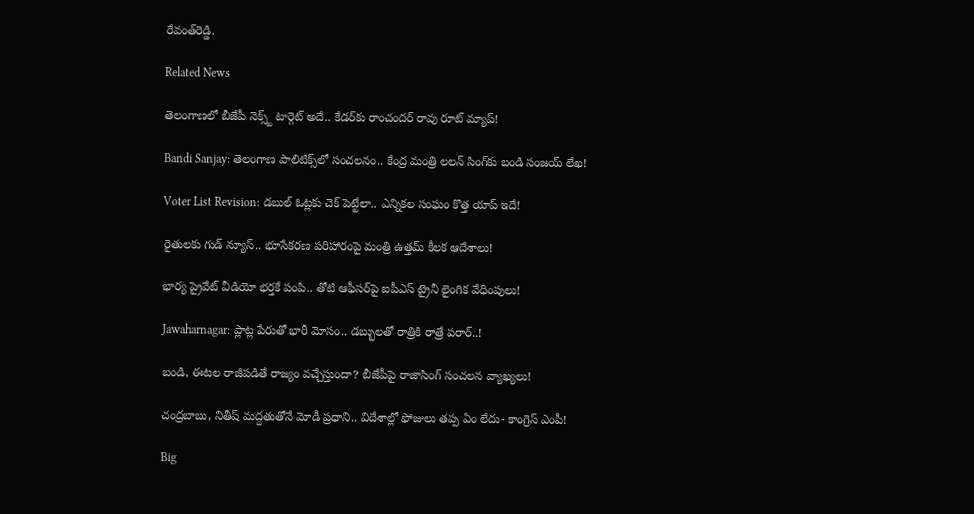రేవంత్‌రెడ్డి.

Related News

తెలంగాణలో బీజేపీ నెక్స్ట్ టార్గెట్ అదే.. కేడర్‌కు రాంచందర్ రావు రూట్ మ్యాప్!

Bandi Sanjay: తెలంగాణ పాలిటిక్స్‌లో సంచలనం.. కేంద్ర మంత్రి లలన్ సింగ్‌కు బండి సంజయ్ లేఖ!

Voter List Revision: డబుల్ ఓట్లకు చెక్ పెట్టేలా.. ఎన్నికల సంఘం కొత్త యాప్ ఇదే!

రైతులకు గుడ్ న్యూస్.. భూసేకరణ పరిహారంపై మంత్రి ఉత్తమ్ కీలక ఆదేశాలు!

భార్య ప్రైవేట్ వీడియో భర్తకే పంపి.. తోటి ఆఫీసర్‌పై ఐపీఎస్ ట్రైనీ లైంగిక వేధింపులు!

Jawaharnagar: ప్లాట్ల పేరుతో భారీ మోసం.. డబ్బులతో రాత్రికి రాత్రే పరార్..!

బండి, ఈటల రాజీపడితే రాజ్యం వచ్చేస్తుందా? బీజేపీపై రాజాసింగ్ సంచలన వ్యాఖ్యలు!

చంద్రబాబు, నితీష్ మద్దతుతోనే మోడీ ప్రధాని.. విదేశాల్లో ఫోజులు తప్ప ఏం లేదు- కాంగ్రెస్ ఎంపీ!

Big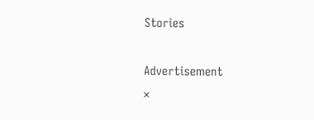Stories

Advertisement
×